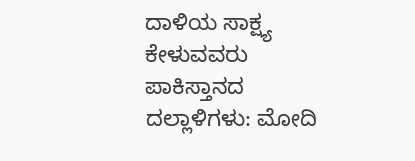ದಾಳಿಯ ಸಾಕ್ಷ್ಯ ಕೇಳುವವರು ಪಾಕಿಸ್ತಾನದ ದಲ್ಲಾಳಿಗಳು: ಮೋದಿ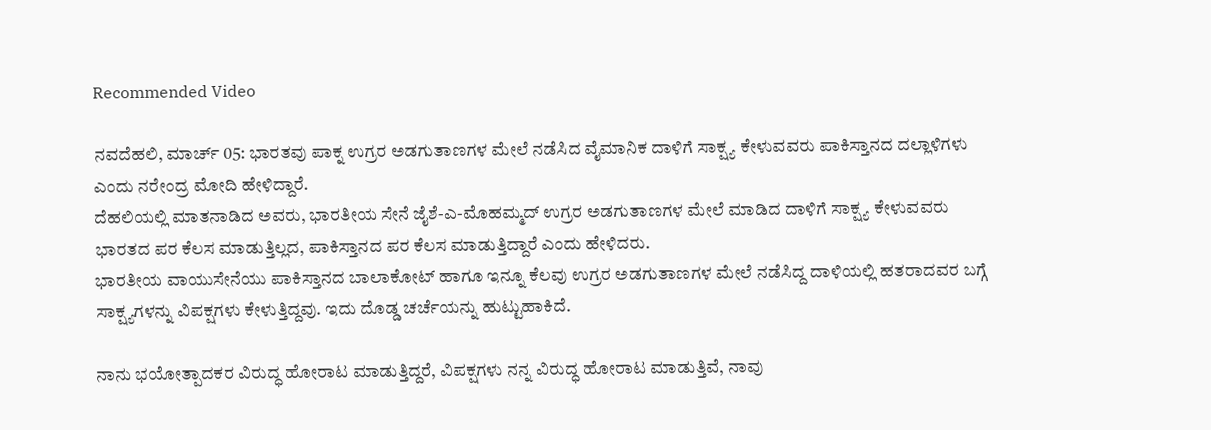Recommended Video

ನವದೆಹಲಿ, ಮಾರ್ಚ್ 05: ಭಾರತವು ಪಾಕ್ನ ಉಗ್ರರ ಅಡಗುತಾಣಗಳ ಮೇಲೆ ನಡೆಸಿದ ವೈಮಾನಿಕ ದಾಳಿಗೆ ಸಾಕ್ಷ್ಯ ಕೇಳುವವರು ಪಾಕಿಸ್ತಾನದ ದಲ್ಲಾಳಿಗಳು ಎಂದು ನರೇಂದ್ರ ಮೋದಿ ಹೇಳಿದ್ದಾರೆ.
ದೆಹಲಿಯಲ್ಲಿ ಮಾತನಾಡಿದ ಅವರು, ಭಾರತೀಯ ಸೇನೆ ಜೈಶೆ-ಎ-ಮೊಹಮ್ಮದ್ ಉಗ್ರರ ಅಡಗುತಾಣಗಳ ಮೇಲೆ ಮಾಡಿದ ದಾಳಿಗೆ ಸಾಕ್ಷ್ಯ ಕೇಳುವವರು ಭಾರತದ ಪರ ಕೆಲಸ ಮಾಡುತ್ತಿಲ್ಲದ, ಪಾಕಿಸ್ತಾನದ ಪರ ಕೆಲಸ ಮಾಡುತ್ತಿದ್ದಾರೆ ಎಂದು ಹೇಳಿದರು.
ಭಾರತೀಯ ವಾಯುಸೇನೆಯು ಪಾಕಿಸ್ತಾನದ ಬಾಲಾಕೋಟ್ ಹಾಗೂ ಇನ್ನೂ ಕೆಲವು ಉಗ್ರರ ಅಡಗುತಾಣಗಳ ಮೇಲೆ ನಡೆಸಿದ್ದ ದಾಳಿಯಲ್ಲಿ ಹತರಾದವರ ಬಗ್ಗೆ ಸಾಕ್ಷ್ಯಗಳನ್ನು ವಿಪಕ್ಷಗಳು ಕೇಳುತ್ತಿದ್ದವು. ಇದು ದೊಡ್ಡ ಚರ್ಚೆಯನ್ನು ಹುಟ್ಟುಹಾಕಿದೆ.

ನಾನು ಭಯೋತ್ಪಾದಕರ ವಿರುದ್ಧ ಹೋರಾಟ ಮಾಡುತ್ತಿದ್ದರೆ, ವಿಪಕ್ಷಗಳು ನನ್ನ ವಿರುದ್ಧ ಹೋರಾಟ ಮಾಡುತ್ತಿವೆ, ನಾವು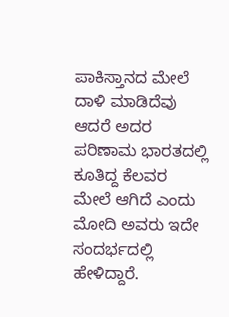ಪಾಕಿಸ್ತಾನದ ಮೇಲೆ ದಾಳಿ ಮಾಡಿದೆವು ಆದರೆ ಅದರ ಪರಿಣಾಮ ಭಾರತದಲ್ಲಿ ಕೂತಿದ್ದ ಕೆಲವರ ಮೇಲೆ ಆಗಿದೆ ಎಂದು ಮೋದಿ ಅವರು ಇದೇ ಸಂದರ್ಭದಲ್ಲಿ ಹೇಳಿದ್ದಾರೆ.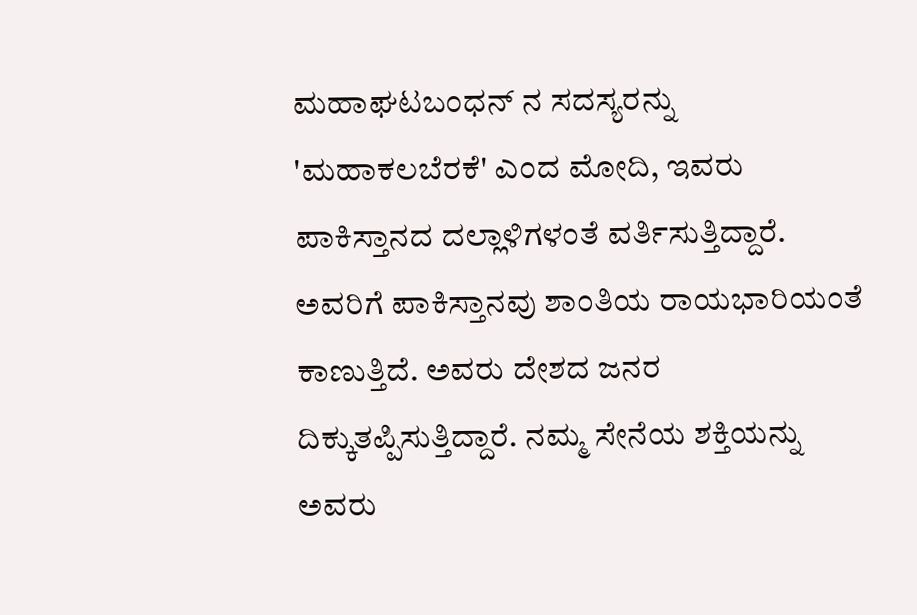ಮಹಾಘಟಬಂಧನ್ ನ ಸದಸ್ಯರನ್ನು 'ಮಹಾಕಲಬೆರಕೆ' ಎಂದ ಮೋದಿ, ಇವರು ಪಾಕಿಸ್ತಾನದ ದಲ್ಲಾಳಿಗಳಂತೆ ವರ್ತಿಸುತ್ತಿದ್ದಾರೆ. ಅವರಿಗೆ ಪಾಕಿಸ್ತಾನವು ಶಾಂತಿಯ ರಾಯಭಾರಿಯಂತೆ ಕಾಣುತ್ತಿದೆ. ಅವರು ದೇಶದ ಜನರ ದಿಕ್ಕುತಪ್ಪಿಸುತ್ತಿದ್ದಾರೆ. ನಮ್ಮ ಸೇನೆಯ ಶಕ್ತಿಯನ್ನು ಅವರು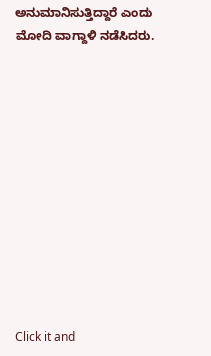ಅನುಮಾನಿಸುತ್ತಿದ್ದಾರೆ ಎಂದು ಮೋದಿ ವಾಗ್ದಾಳಿ ನಡೆಸಿದರು.












Click it and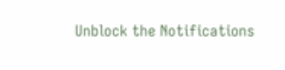Unblock the Notifications